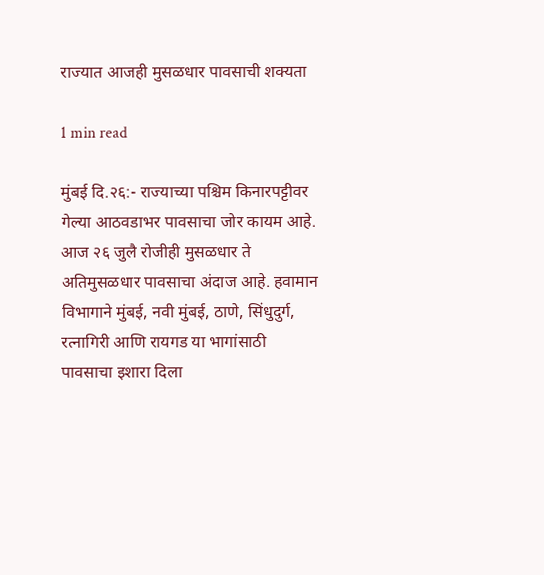राज्यात आजही मुसळधार पावसाची शक्यता

1 min read

मुंबई दि.२६:- राज्याच्या पश्चिम किनारपट्टीवर गेल्या आठवडाभर पावसाचा जोर कायम आहे. आज २६ जुलै रोजीही मुसळधार ते अतिमुसळधार पावसाचा अंदाज आहे. हवामान विभागाने मुंबई, नवी मुंबई, ठाणे, सिंधुदुर्ग, रत्नागिरी आणि रायगड या भागांसाठी पावसाचा इशारा दिला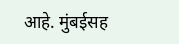आहे. मुंबईसह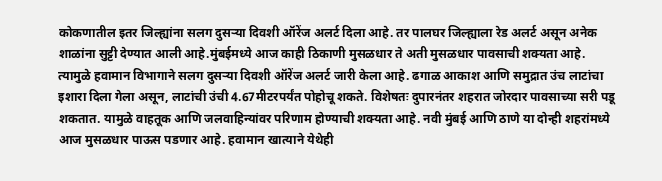कोकणातील इतर जिल्ह्यांना सलग दुसऱ्या दिवशी ऑरेंज अलर्ट दिला आहे. तर पालघर जिल्ह्याला रेड अलर्ट असून अनेक शाळांना सुट्टी देण्यात आली आहे.मुंबईमध्ये आज काही ठिकाणी मुसळधार ते अती मुसळधार पावसाची शक्यता आहे. त्यामुळे हवामान विभागाने सलग दुसऱ्या दिवशी ऑरेंज अलर्ट जारी केला आहे. ढगाळ आकाश आणि समुद्रात उंच लाटांचा इशारा दिला गेला असून, लाटांची उंची 4.67मीटरपर्यंत पोहोचू शकते. विशेषतः दुपारनंतर शहरात जोरदार पावसाच्या सरी पडू शकतात. यामुळे वाहतूक आणि जलवाहिन्यांवर परिणाम होण्याची शक्यता आहे. नवी मुंबई आणि ठाणे या दोन्ही शहरांमध्ये आज मुसळधार पाऊस पडणार आहे. हवामान खात्याने येथेही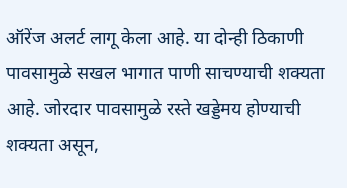ऑरेंज अलर्ट लागू केला आहे. या दोन्ही ठिकाणी पावसामुळे सखल भागात पाणी साचण्याची शक्यता आहे. जोरदार पावसामुळे रस्ते खड्डेमय होण्याची शक्यता असून,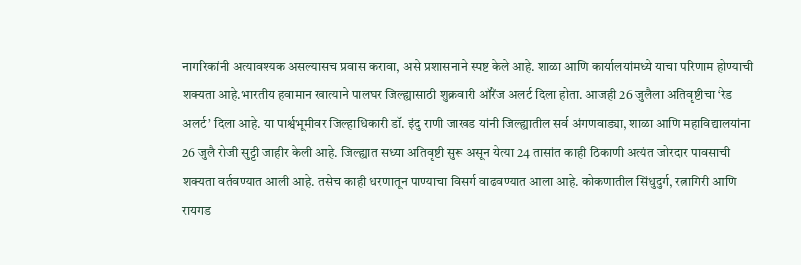नागरिकांनी अत्यावश्यक असल्यासच प्रवास करावा, असे प्रशासनाने स्पष्ट केले आहे. शाळा आणि कार्यालयांमध्ये याचा परिणाम होण्याची शक्यता आहे.भारतीय हवामान खात्याने पालघर जिल्ह्यासाठी शुक्रवारी ऑरेंज अलर्ट दिला होता. आजही 26 जुलैला अतिवृष्टीचा ‘रेड अलर्ट’ दिला आहे. या पार्श्वभूमीवर जिल्हाधिकारी डॉ. इंदु राणी जाखड यांनी जिल्ह्यातील सर्व अंगणवाड्या, शाळा आणि महाविद्यालयांना 26 जुलै रोजी सुट्टी जाहीर केली आहे. जिल्ह्यात सध्या अतिवृष्टी सुरू असून येत्या 24 तासांत काही ठिकाणी अत्यंत जोरदार पावसाची शक्यता वर्तवण्यात आली आहे. तसेच काही धरणातून पाण्याचा विसर्ग वाढवण्यात आला आहे. कोकणातील सिंधुदुर्ग, रत्नागिरी आणि रायगड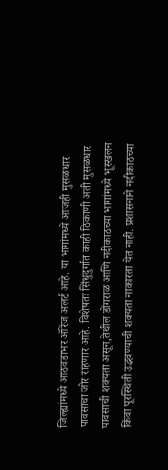जिल्ह्यांमध्ये आठवडाभर ऑरेंज अलर्ट आहे. या भागांमध्ये आजही मुसळधार पावसाचा जोर राहणार आहे. विशेषतः सिंधुदुर्गात काही ठिकाणी अती मुसळधार पावसाची शक्यता असून,तेथील डोंगराळ आणि नदीकाठच्या भागांमध्ये भूस्खलन किंवा पूरस्थिती उद्भवण्याची शक्यता नाकारता येत नाही. प्रशासनाने नदीकाठच्या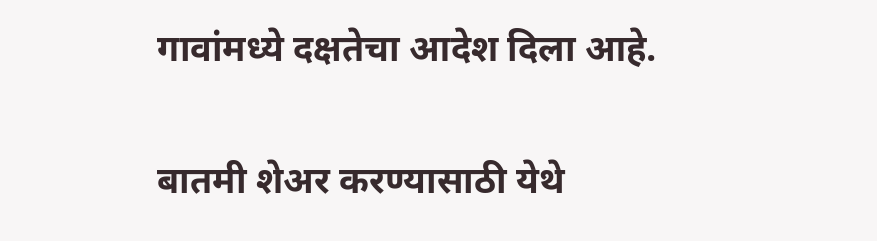गावांमध्ये दक्षतेचा आदेश दिला आहे.

बातमी शेअर करण्यासाठी येथे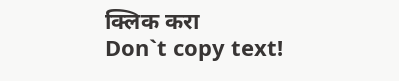क्लिक करा
Don`t copy text!